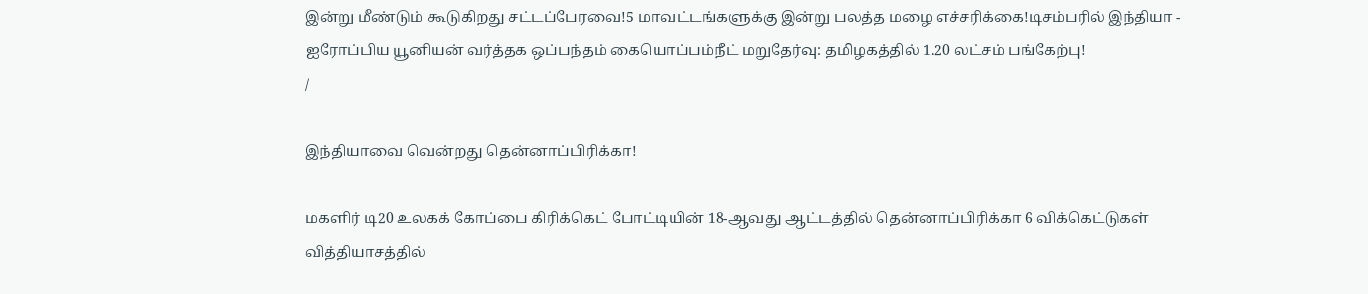இன்று மீண்டும் கூடுகிறது சட்டப்பேரவை!5 மாவட்டங்களுக்கு இன்று பலத்த மழை எச்சரிக்கை!டிசம்பரில் இந்தியா - ஐரோப்பிய யூனியன் வர்த்தக ஒப்பந்தம் கையொப்பம்நீட் மறுதேர்வு: தமிழகத்தில் 1.20 லட்சம் பங்கேற்பு!
/

இந்தியாவை வென்றது தென்னாப்பிரிக்கா!

மகளிர் டி20 உலகக் கோப்பை கிரிக்கெட் போட்டியின் 18-ஆவது ஆட்டத்தில் தென்னாப்பிரிக்கா 6 விக்கெட்டுகள் வித்தியாசத்தில்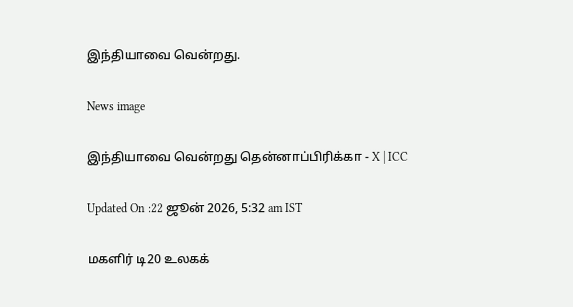இந்தியாவை வென்றது.

News image

இந்தியாவை வென்றது தென்னாப்பிரிக்கா - X | ICC

Updated On :22 ஜூன் 2026, 5:32 am IST

மகளிர் டி20 உலகக்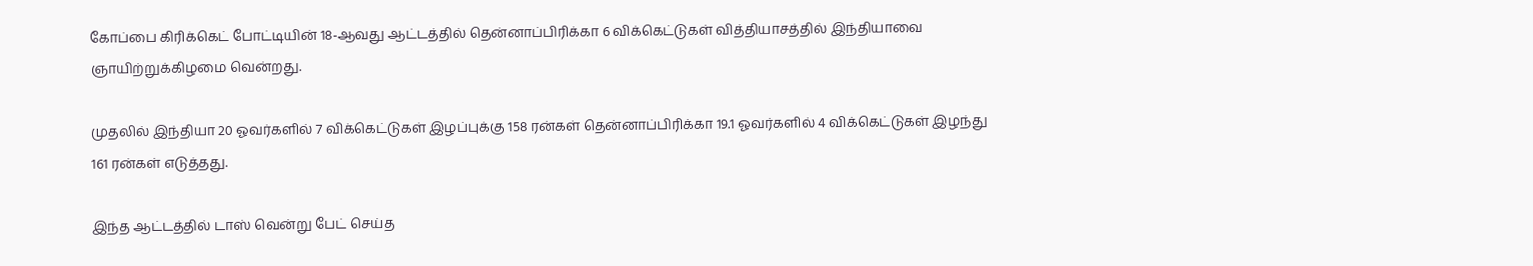கோப்பை கிரிக்கெட் போட்டியின் 18-ஆவது ஆட்டத்தில் தென்னாப்பிரிக்கா 6 விக்கெட்டுகள் வித்தியாசத்தில் இந்தியாவை ஞாயிற்றுக்கிழமை வென்றது.

முதலில் இந்தியா 20 ஓவர்களில் 7 விக்கெட்டுகள் இழப்புக்கு 158 ரன்கள் தென்னாப்பிரிக்கா 19.1 ஓவர்களில் 4 விக்கெட்டுகள் இழந்து 161 ரன்கள் எடுத்தது.

இந்த ஆட்டத்தில் டாஸ் வென்று பேட் செய்த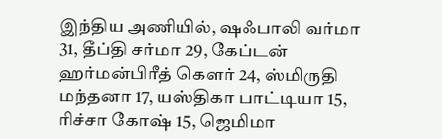இந்திய அணியில், ஷஃபாலி வர்மா 31, தீப்தி சர்மா 29, கேப்டன் ஹர்மன்பிரீத் கௌர் 24, ஸ்மிருதி மந்தனா 17, யஸ்திகா பாட்டியா 15, ரிச்சா கோஷ் 15, ஜெமிமா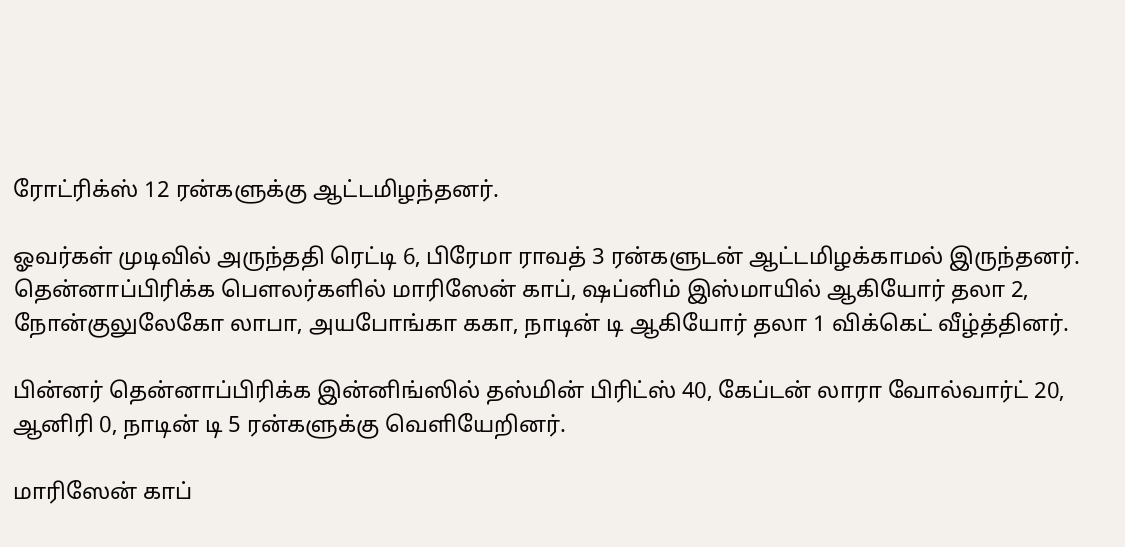ரோட்ரிக்ஸ் 12 ரன்களுக்கு ஆட்டமிழந்தனர்.

ஓவர்கள் முடிவில் அருந்ததி ரெட்டி 6, பிரேமா ராவத் 3 ரன்களுடன் ஆட்டமிழக்காமல் இருந்தனர். தென்னாப்பிரிக்க பௌலர்களில் மாரிஸேன் காப், ஷப்னிம் இஸ்மாயில் ஆகியோர் தலா 2, நோன்குலுலேகோ லாபா, அயபோங்கா ககா, நாடின் டி ஆகியோர் தலா 1 விக்கெட் வீழ்த்தினர்.

பின்னர் தென்னாப்பிரிக்க இன்னிங்ஸில் தஸ்மின் பிரிட்ஸ் 40, கேப்டன் லாரா வோல்வார்ட் 20, ஆனிரி 0, நாடின் டி 5 ரன்களுக்கு வெளியேறினர்.

மாரிஸேன் காப்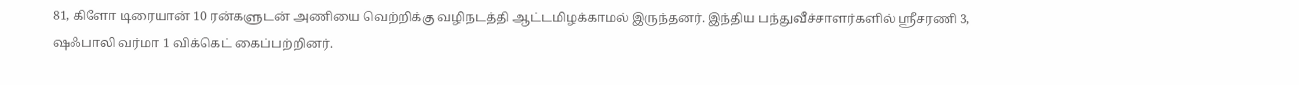81, கிளோ டிரையான் 10 ரன்களுடன் அணியை வெற்றிக்கு வழிநடத்தி ஆட்டமிழக்காமல் இருந்தனர். இந்திய பந்துவீச்சாளர்களில் ஸ்ரீசரணி 3, ஷஃபாலி வர்மா 1 விக்கெட் கைப்பற்றினர்.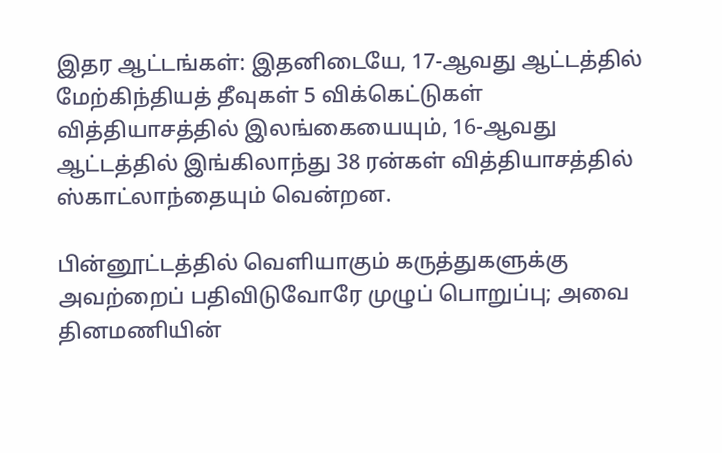இதர ஆட்டங்கள்: இதனிடையே, 17-ஆவது ஆட்டத்தில் மேற்கிந்தியத் தீவுகள் 5 விக்கெட்டுகள் வித்தியாசத்தில் இலங்கையையும், 16-ஆவது ஆட்டத்தில் இங்கிலாந்து 38 ரன்கள் வித்தியாசத்தில் ஸ்காட்லாந்தையும் வென்றன.

பின்னூட்டத்தில் வெளியாகும் கருத்துகளுக்கு அவற்றைப் பதிவிடுவோரே முழுப் பொறுப்பு; அவை தினமணியின்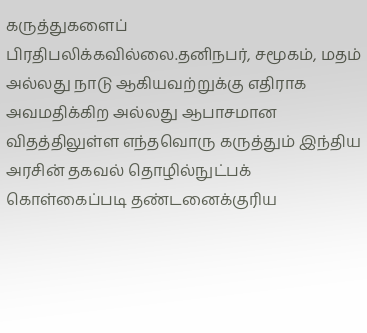கருத்துகளைப் பிரதிபலிக்கவில்லை.தனிநபர், சமூகம், மதம் அல்லது நாடு ஆகியவற்றுக்கு எதிராக அவமதிக்கிற அல்லது ஆபாசமான விதத்திலுள்ள எந்தவொரு கருத்தும் இந்திய அரசின் தகவல் தொழில்நுட்பக் கொள்கைப்படி தண்டனைக்குரிய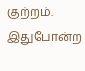குற்றம். இதுபோன்ற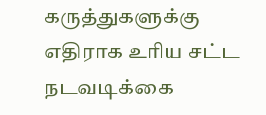கருத்துகளுக்கு எதிராக உரிய சட்ட நடவடிக்கை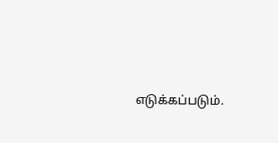எடுக்கப்படும்.